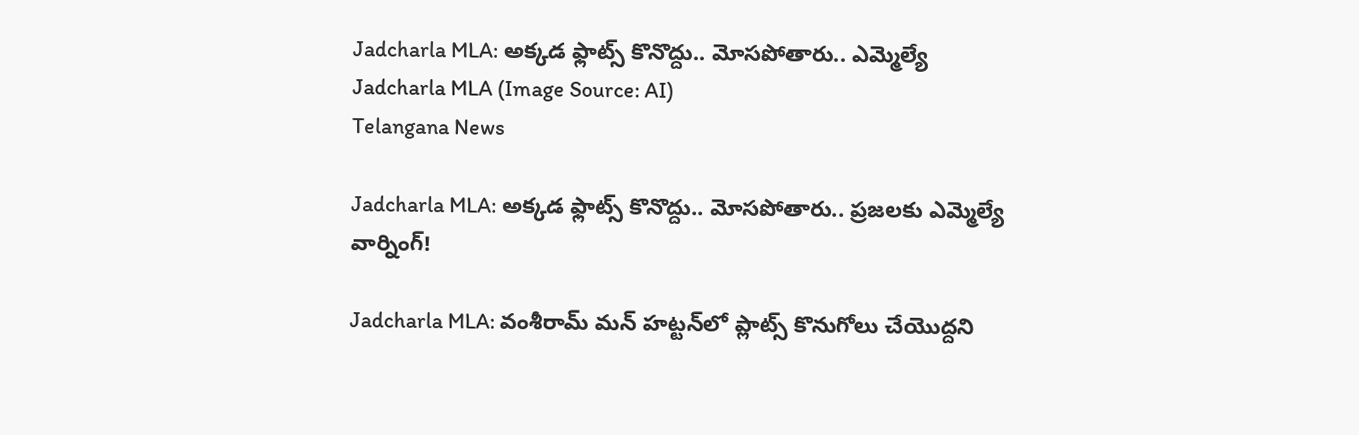Jadcharla MLA: అక్కడ ఫ్లాట్స్ కొనొద్దు.. మోసపోతారు.. ఎమ్మెల్యే
Jadcharla MLA (Image Source: AI)
Telangana News

Jadcharla MLA: అక్కడ ఫ్లాట్స్ కొనొద్దు.. మోసపోతారు.. ప్రజలకు ఎమ్మెల్యే వార్నింగ్!

Jadcharla MLA: వంశీరామ్ మన్ హట్టన్‌లో ప్లాట్స్ కొనుగోలు చేయొద్దని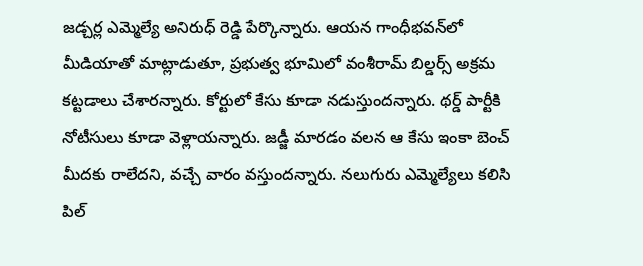జడ్చర్ల ఎమ్మెల్యే అనిరుధ్ రెడ్డి పేర్కొన్నారు. ఆయన గాంధీభవన్‌లో మీడియాతో మాట్లాడుతూ, ప్రభుత్వ భూమిలో వంశీరామ్ బిల్డర్స్ అక్రమ కట్టడాలు చేశారన్నారు. కోర్టులో కేసు కూడా నడుస్తుందన్నారు. థర్డ్ పార్టీకి నోటీసులు కూడా వెళ్లాయన్నారు. జడ్జీ మారడం వలన ఆ కేసు ఇంకా బెంచ్ మీదకు రాలేదని, వచ్చే వారం వస్తుందన్నారు. నలుగురు ఎమ్మెల్యేలు కలిసి పిల్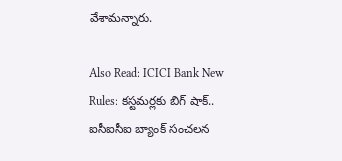వేశామన్నారు.

Also Read: ICICI Bank New Rules: కస్టమర్లకు బిగ్ షాక్.. ఐసీఐసీఐ బ్యాంక్ సంచలన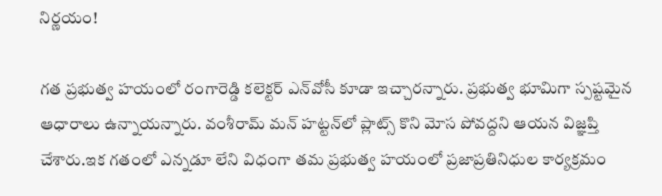నిర్ణయం!

గత ప్రభుత్వ హయంలో రంగారెడ్డి కలెక్టర్ ఎన్‌వోసీ కూడా ఇచ్చారన్నారు. ప్రభుత్వ భూమిగా స్పష్టమైన ఆధారాలు ఉన్నాయన్నారు. వంశీరామ్ మన్ హట్టన్‌లో ప్లాట్స్ కొని మోస పోవద్దని ఆయన విజ్ఞప్తి చేశారు.ఇక గతంలో ఎన్నడూ లేని విధంగా తమ ప్రభుత్వ హయంలో ప్రజాప్రతినిధుల కార్యక్రమం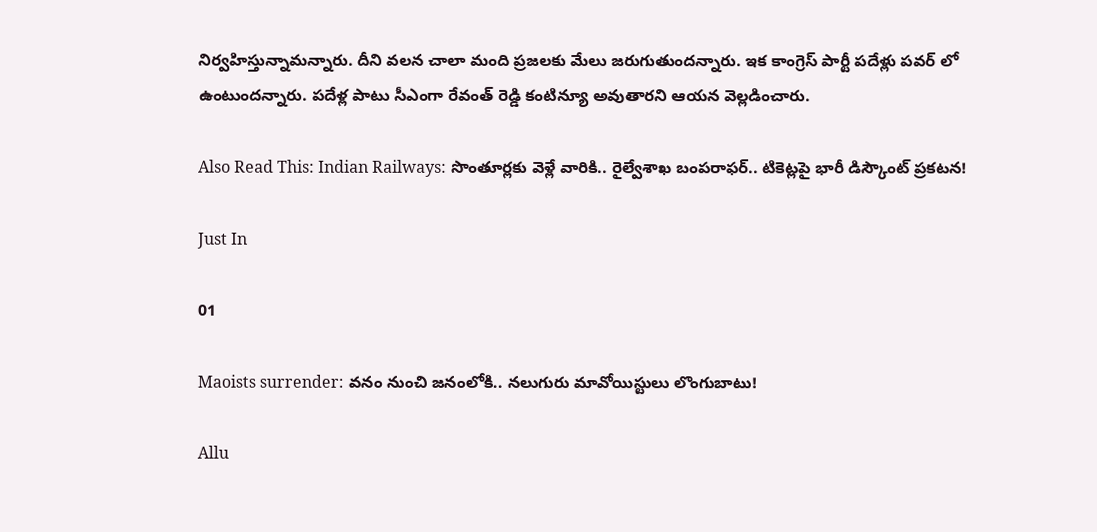నిర్వహిస్తున్నామన్నారు. దీని వలన చాలా మంది ప్రజలకు మేలు జరుగుతుందన్నారు. ఇక కాంగ్రెస్ పార్టీ పదేళ్లు పవర్ లో ఉంటుందన్నారు. పదేళ్ల పాటు సీఎంగా రేవంత్ రెడ్డి కంటిన్యూ అవుతారని ఆయన వెల్లడించారు.

Also Read This: Indian Railways: సొంతూర్లకు వెళ్లే వారికి.. రైల్వేశాఖ బంపరాఫర్.. టికెట్లపై భారీ డిస్కౌంట్ ప్రకటన!

Just In

01

Maoists surrender: వనం నుంచి జనంలోకి.. నలుగురు మావోయిస్టులు లొంగుబాటు!

Allu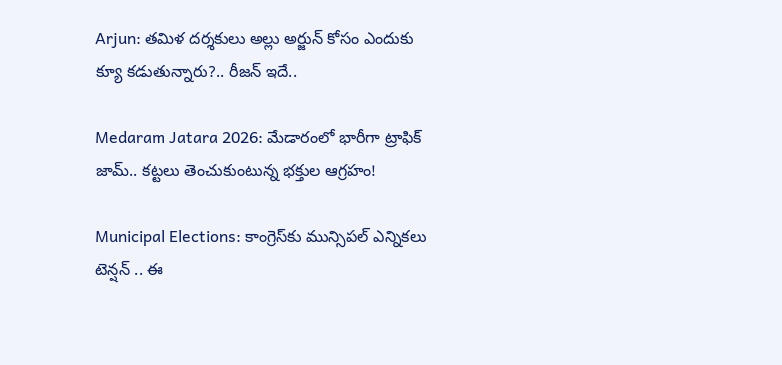Arjun: తమిళ దర్శకులు అల్లు అర్జున్ కోసం ఎందుకు క్యూ కడుతున్నారు?.. రీజన్ ఇదే..

Medaram Jatara 2026: మేడారంలో భారీగా ట్రాఫిక్ జామ్.. కట్టలు తెంచుకుంటున్న భక్తుల ఆగ్రహం!

Municipal Elections: కాంగ్రెస్‌కు మున్సిపల్ ఎన్నికలు టెన్షన్ .. ఈ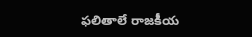ఫలితాలే రాజకీయ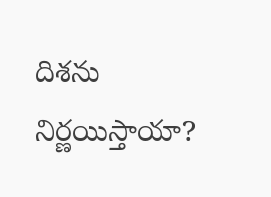దిశను నిర్ణయిస్తాయా?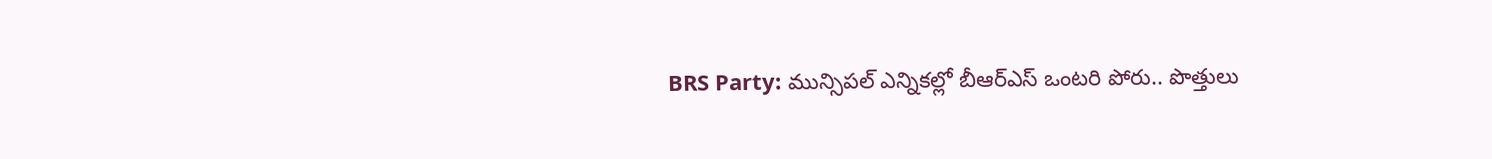BRS Party: మున్సిపల్ ఎన్నికల్లో బీఆర్ఎస్ ఒంటరి పోరు.. పొత్తులు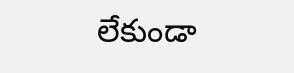లేకుండా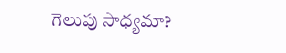గెలుపు సాధ్యమా?